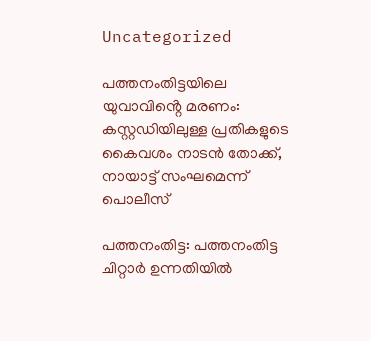Uncategorized

പത്തനംതിട്ടയിലെ യുവാവിൻ്റെ മരണം: കസ്റ്റഡിയിലുള്ള പ്രതികളുടെ കൈവശം നാടൻ തോക്ക്, നായാട്ട് സംഘമെന്ന് പൊലീസ്

പത്തനംതിട്ട: പത്തനംതിട്ട ചിറ്റാര്‍ ഉന്നതിയില്‍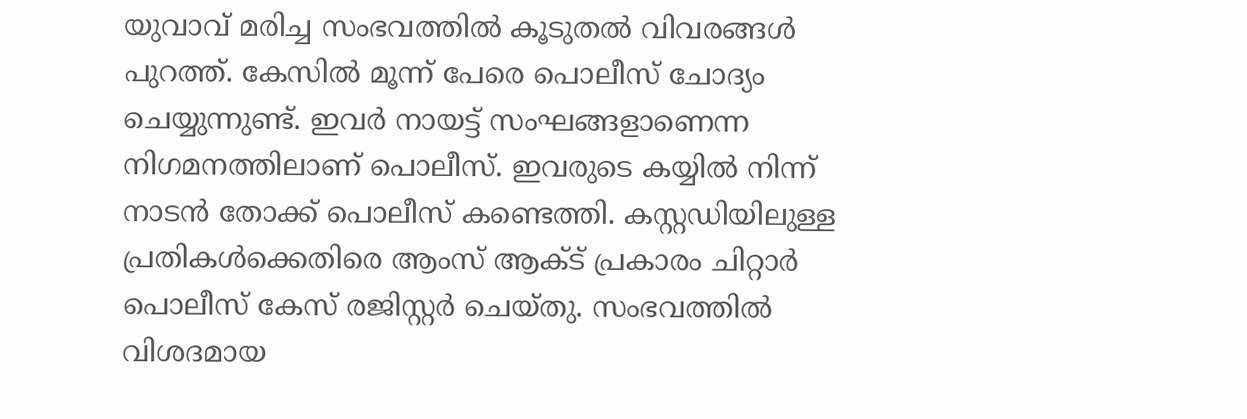യുവാവ് മരിച്ച സംഭവത്തിൽ കൂടുതൽ വിവരങ്ങൾ പുറത്ത്. കേസിൽ മൂന്ന് പേരെ പൊലീസ് ചോദ്യം ചെയ്യുന്നുണ്ട്. ഇവര്‍ നായട്ട് സംഘങ്ങളാണെന്ന നിഗമനത്തിലാണ് പൊലീസ്. ഇവരുടെ കയ്യില്‍ നിന്ന് നാടന്‍ തോക്ക് പൊലീസ് കണ്ടെത്തി. കസ്റ്റഡിയിലുള്ള പ്രതികള്‍ക്കെതിരെ ആംസ് ആക്ട് പ്രകാരം ചിറ്റാര്‍ പൊലീസ് കേസ് രജിസ്റ്റര്‍ ചെയ്തു. സംഭവത്തില്‍ വിശദമായ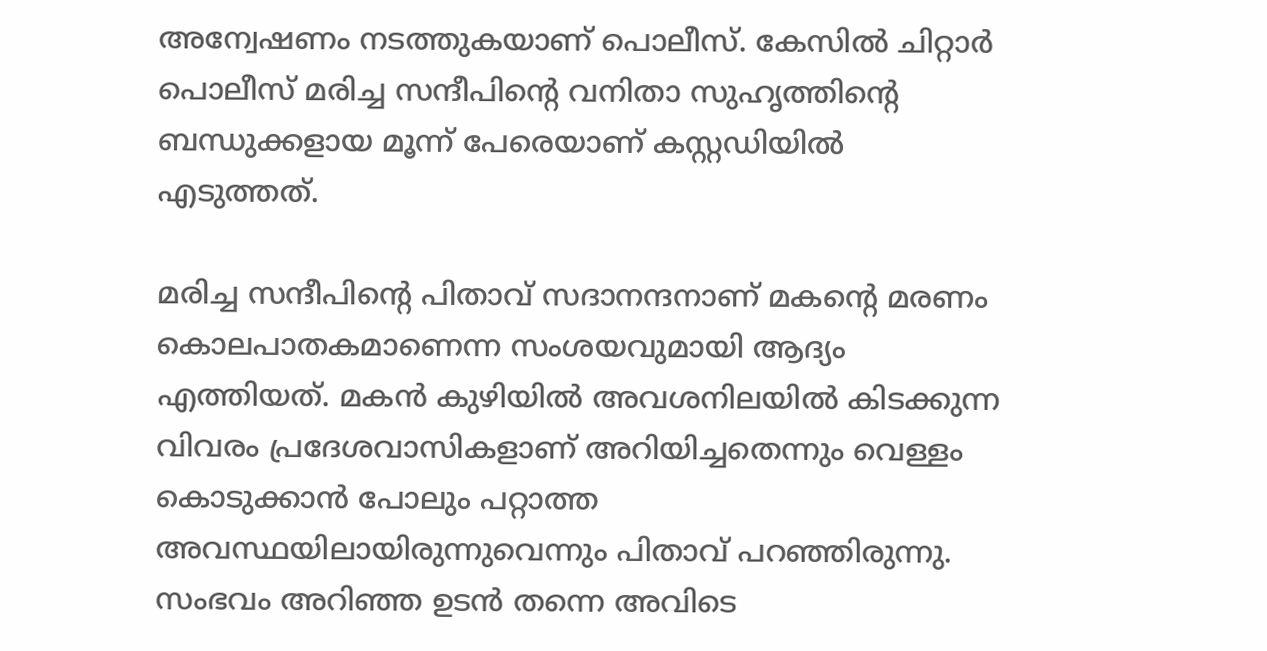അന്വേഷണം നടത്തുകയാണ് പൊലീസ്. കേസിൽ ചിറ്റാര്‍ പൊലീസ് മരിച്ച സന്ദീപിന്റെ വനിതാ സുഹൃത്തിന്റെ ബന്ധുക്കളായ മൂന്ന് പേരെയാണ് കസ്റ്റഡിയില്‍ എടുത്തത്.

മരിച്ച സന്ദീപിന്റെ പിതാവ് സദാനന്ദനാണ് മകന്റെ മരണം കൊലപാതകമാണെന്ന സംശയവുമായി ആദ്യം എത്തിയത്. മകന്‍ കുഴിയില്‍ അവശനിലയില്‍ കിടക്കുന്ന വിവരം പ്രദേശവാസികളാണ് അറിയിച്ചതെന്നും വെള്ളം കൊടുക്കാന്‍ പോലും പറ്റാത്ത അവസ്ഥയിലായിരുന്നുവെന്നും പിതാവ് പറഞ്ഞിരുന്നു.
സംഭവം അറിഞ്ഞ ഉടന്‍ തന്നെ അവിടെ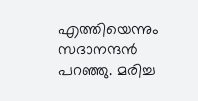എത്തിയെന്നും സദാനന്ദന്‍ പറഞ്ഞു. മരിച്ച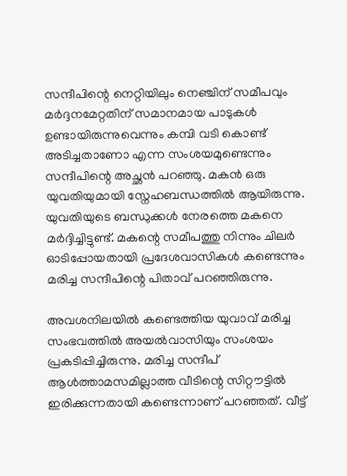സന്ദീപിന്റെ നെറ്റിയിലും നെഞ്ചിന് സമീപവും മര്‍ദ്ദനമേറ്റതിന് സമാനമായ പാടുകള്‍ ഉണ്ടായിരുന്നുവെന്നും കമ്പി വടി കൊണ്ട് അടിച്ചതാണോ എന്ന സംശയമുണ്ടെന്നും സന്ദീപിന്റെ അച്ഛന്‍ പറഞ്ഞു. മകന്‍ ഒരു യുവതിയുമായി സ്നേഹബന്ധത്തില്‍ ആയിരുന്നു. യുവതിയുടെ ബന്ധുക്കള്‍ നേരത്തെ മകനെ മര്‍ദ്ദിച്ചിട്ടുണ്ട്. മകന്റെ സമീപത്തു നിന്നും ചിലര്‍ ഓടിപ്പോയതായി പ്രദേശവാസികള്‍ കണ്ടെന്നും മരിച്ച സന്ദീപിന്റെ പിതാവ് പറഞ്ഞിരുന്നു.

അവശനിലയില്‍ കണ്ടെത്തിയ യുവാവ് മരിച്ച സംഭവത്തില്‍ അയല്‍വാസിയും സംശയം പ്രകടിപ്പിച്ചിരുന്നു. മരിച്ച സന്ദീപ് ആള്‍ത്താമസമില്ലാത്ത വീടിന്റെ സിറ്റൗട്ടില്‍ ഇരിക്കുന്നതായി കണ്ടെന്നാണ് പറഞ്ഞത്. വീട്ട്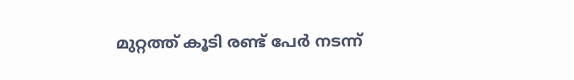മുറ്റത്ത് കൂടി രണ്ട് പേര്‍ നടന്ന്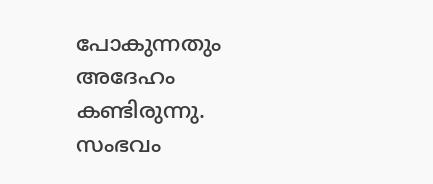പോകുന്നതും അദേഹം കണ്ടിരുന്നു. സംഭവം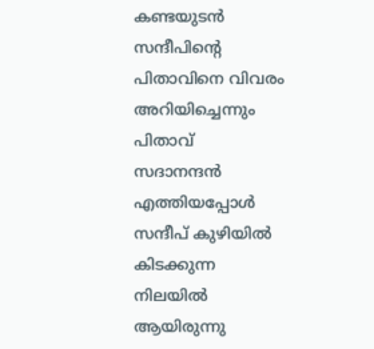കണ്ടയുടന്‍ സന്ദീപിന്റെ പിതാവിനെ വിവരം അറിയിച്ചെന്നും പിതാവ് സദാനന്ദന്‍ എത്തിയപ്പോള്‍ സന്ദീപ് കുഴിയില്‍ കിടക്കുന്ന നിലയില്‍ ആയിരുന്നു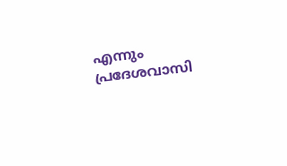എന്നും പ്രദേശവാസി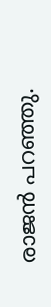രാജന്‍ പറഞ്ഞു.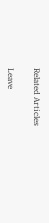Related Articles

Leave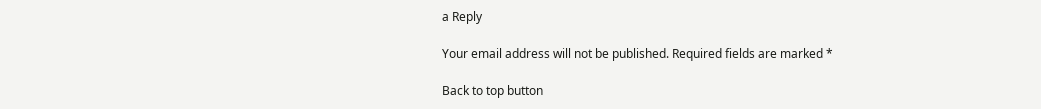a Reply

Your email address will not be published. Required fields are marked *

Back to top button